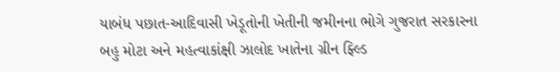યાબંધ પછાત-આદિવાસી ખેડૂતોની ખેતીની જમીનના ભોગે ગુજરાત સરકારના બહુ મોટા અને મહત્વાકાંક્ષી ઝાલોદ ખાતેના ગ્રીન ફ્લ્ડિ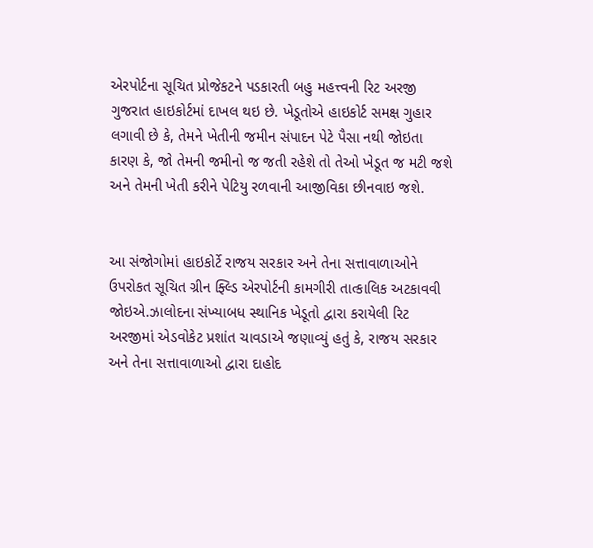એરપોર્ટના સૂચિત પ્રોજેકટને પડકારતી બહુ મહત્ત્વની રિટ અરજી ગુજરાત હાઇકોર્ટમાં દાખલ થઇ છે. ખેડૂતોએ હાઇકોર્ટ સમક્ષ ગુહાર લગાવી છે કે, તેમને ખેતીની જમીન સંપાદન પેટે પૈસા નથી જોઇતા કારણ કે, જો તેમની જમીનો જ જતી રહેશે તો તેઓ ખેડૂત જ મટી જશે અને તેમની ખેતી કરીને પેટિયુ રળવાની આજીવિકા છીનવાઇ જશે.


આ સંજોગોમાં હાઇકોર્ટે રાજય સરકાર અને તેના સત્તાવાળાઓને ઉપરોકત સૂચિત ગ્રીન ફ્લ્ડિ એરપોર્ટની કામગીરી તાત્કાલિક અટકાવવી જોઇએ.ઝાલોદના સંખ્યાબધ સ્થાનિક ખેડૂતો દ્વારા કરાયેલી રિટ અરજીમાં એડવોકેટ પ્રશાંત ચાવડાએ જણાવ્યું હતું કે, રાજય સરકાર અને તેના સત્તાવાળાઓ દ્વારા દાહોદ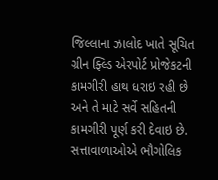જિલ્લાના ઝાલોદ ખાતે સૂચિત ગ્રીન ફ્લ્ડિ એરપોર્ટ પ્રોજેકટની કામગીરી હાથ ધરાઇ રહી છે અને તે માટે સર્વે સહિતની કામગીરી પૂર્ણ કરી દેવાઇ છે. સત્તાવાળાઓએ ભૌગોલિક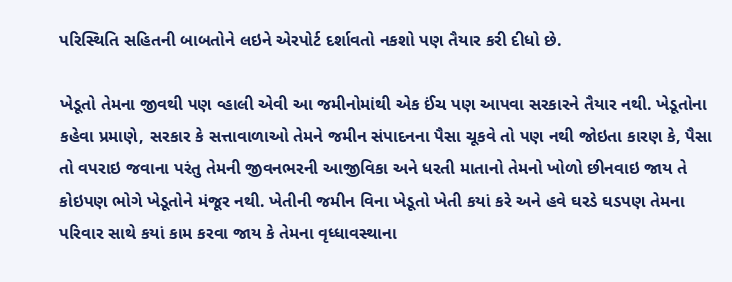પરિસ્થિતિ સહિતની બાબતોને લઇને એરપોર્ટ દર્શાવતો નકશો પણ તૈયાર કરી દીધો છે.

ખેડૂતો તેમના જીવથી પણ વ્હાલી એવી આ જમીનોમાંથી એક ઈંચ પણ આપવા સરકારને તૈયાર નથી. ખેડૂતોના કહેવા પ્રમાણે, સરકાર કે સત્તાવાળાઓ તેમને જમીન સંપાદનના પૈસા ચૂકવે તો પણ નથી જોઇતા કારણ કે, પૈસા તો વપરાઇ જવાના પરંતુ તેમની જીવનભરની આજીવિકા અને ધરતી માતાનો તેમનો ખોળો છીનવાઇ જાય તે કોઇપણ ભોગે ખેડૂતોને મંજૂર નથી. ખેતીની જમીન વિના ખેડૂતો ખેતી કયાં કરે અને હવે ઘરડે ઘડપણ તેમના પરિવાર સાથે કયાં કામ કરવા જાય કે તેમના વૃધ્ધાવસ્થાના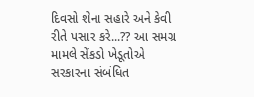દિવસો શેના સહારે અને કેવી રીતે પસાર કરે...?? આ સમગ્ર મામલે સેંકડો ખેડૂતોએ સરકારના સંબંધિત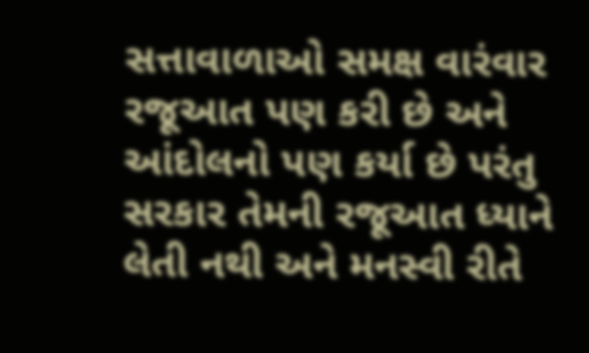સત્તાવાળાઓ સમક્ષ વારંવાર રજૂઆત પણ કરી છે અને આંદોલનો પણ કર્યા છે પરંતુ સરકાર તેમની રજૂઆત ધ્યાને લેતી નથી અને મનસ્વી રીતે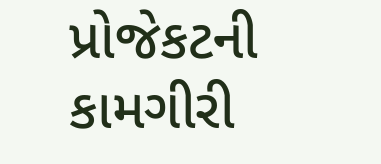પ્રોજેકટની કામગીરી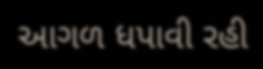આગળ ધપાવી રહી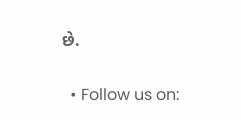છે.


  • Follow us on: